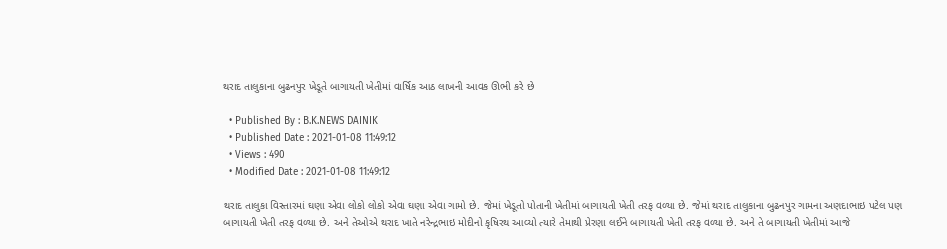થરાદ તાલુકાના બુઢનપુર ખેડૂતે બાગાયતી ખેતીમાં વાર્ષિક આઠ લાખની આવક ઊભી કરે છે

  • Published By : B.K.NEWS DAINIK
  • Published Date : 2021-01-08 11:49:12
  • Views : 490
  • Modified Date : 2021-01-08 11:49:12

થરાદ તાલુકા વિસ્તારમાં ઘણા એવા લોકો લોકો એવા ઘણા એવા ગામો છે. જેમાં ખેડૂતો પોતાની ખેતીમાં બાગાયતી ખેતી તરફ વળ્યા છે. જેમાં થરાદ તાલુકાના બુઢનપુર ગામના અણદાભાઇ પટેલ પણ બાગાયતી ખેતી તરફ વળ્યા છે. અને તેઓએ થરાદ ખાતે નરેન્દ્રભાઇ મોદીનો કૃષિરથ આવ્યો ત્યારે તેમાથી પ્રેરણા લઈને બાગાયતી ખેતી તરફ વળ્યા છે. અને તે બાગાયતી ખેતીમાં આજે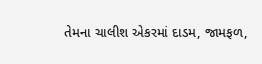તેમના ચાલીશ એકરમાં દાડમ, જામફળ,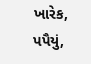ખારેક,
પપૈયું,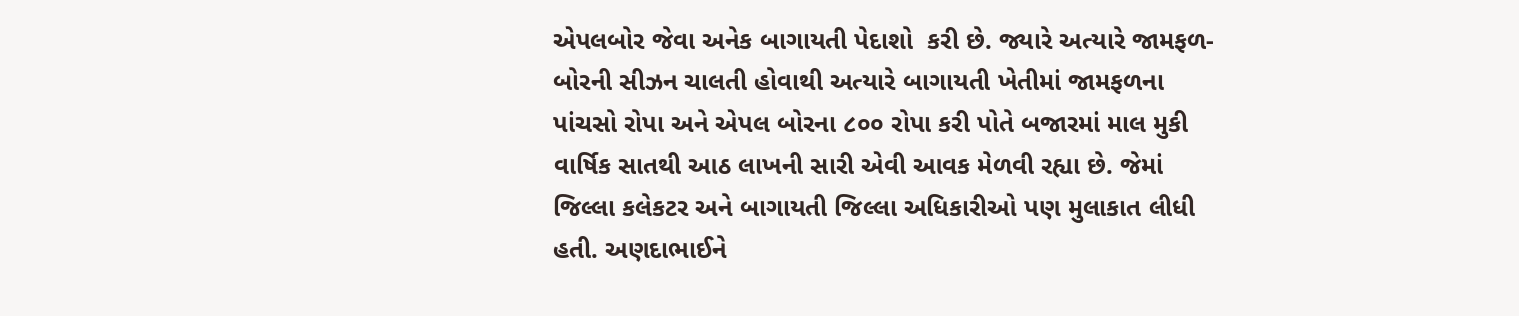એપલબોર જેવા અનેક બાગાયતી પેદાશો  કરી છે. જ્યારે અત્યારે જામફળ-બોરની સીઝન ચાલતી હોવાથી અત્યારે બાગાયતી ખેતીમાં જામફળના પાંચસો રોપા અને એપલ બોરના ૮૦૦ રોપા કરી પોતે બજારમાં માલ મુકી વાર્ષિક સાતથી આઠ લાખની સારી એવી આવક મેળવી રહ્યા છે. જેમાં જિલ્લા કલેકટર અને બાગાયતી જિલ્લા અધિકારીઓ પણ મુલાકાત લીધી હતી. અણદાભાઈને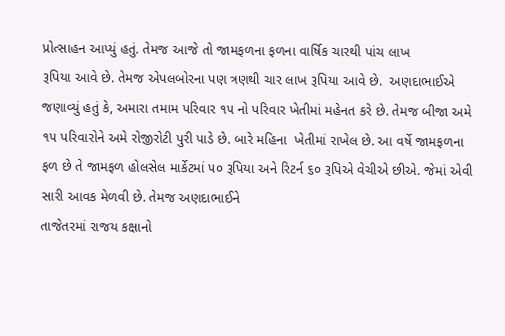પ્રોત્સાહન આપ્યું હતું. તેમજ આજે તો જામફળના ફળના વાર્ષિક ચારથી પાંચ લાખ
રૂપિયા આવે છે. તેમજ એપલબોરના પણ ત્રણથી ચાર લાખ રૂપિયા આવે છે.  અણદાભાઈએ જણાવ્યું હતું કે, અમારા તમામ પરિવાર ૧૫ નો પરિવાર ખેતીમાં મહેનત કરે છે. તેમજ બીજા અમે ૧૫ પરિવારોને અમે રોજીરોટી પુરી પાડે છે. બારે મહિના  ખેતીમાં રાખેલ છે. આ વર્ષે જામફળના ફળ છે તે જામફળ હોલસેલ માર્કેટમાં ૫૦ રૂપિયા અને રિટર્ન ૬૦ રૂપિએ વેચીએ છીએ. જેમાં એવી સારી આવક મેળવી છે. તેમજ અણદાભાઈને
તાજેતરમાં રાજય કક્ષાનો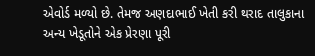એવોર્ડ મળ્યો છે. તેમજ અણદાભાઈ ખેતી કરી થરાદ તાલુકાના અન્ય ખેડૂતોને એક પ્રેરણા પૂરી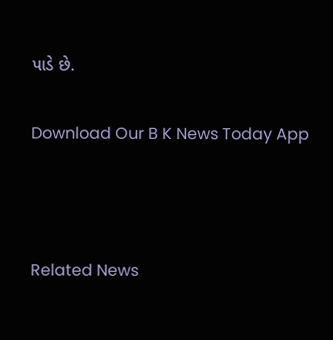પાડે છે.

Download Our B K News Today App



Related News